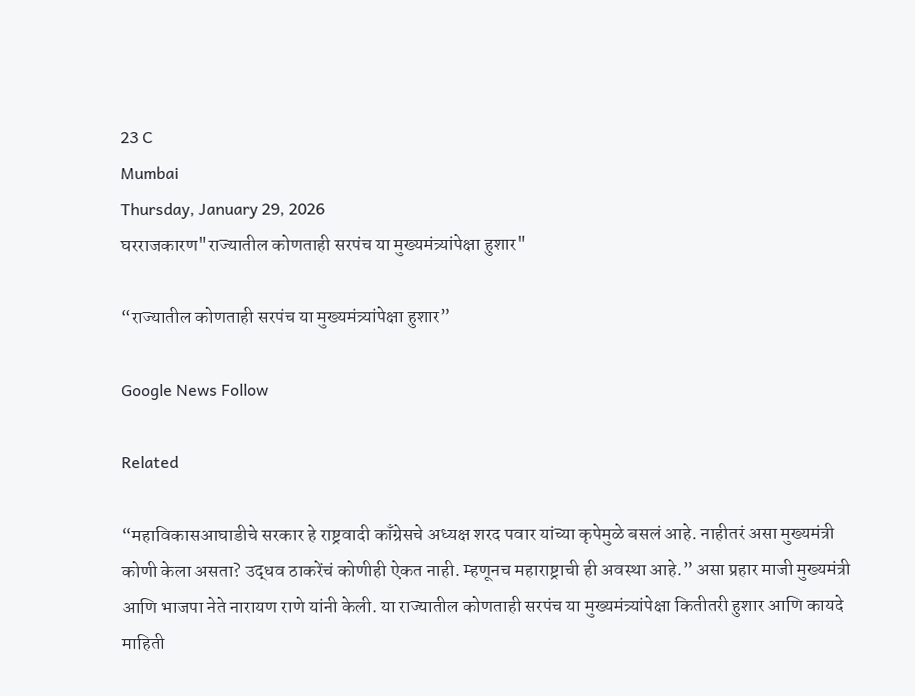23 C
Mumbai
Thursday, January 29, 2026
घरराजकारण"राज्यातील कोणताही सरपंच या मुख्यमंत्र्यांपेक्षा हुशार"

“राज्यातील कोणताही सरपंच या मुख्यमंत्र्यांपेक्षा हुशार”

Google News Follow

Related

“महाविकासआघाडीचे सरकार हे राष्ट्रवादी काँग्रेसचे अध्यक्ष शरद पवार यांच्या कृपेमुळे बसलं आहे. नाहीतरं असा मुख्यमंत्री कोणी केला असता? उद्धव ठाकरेंचं कोणीही ऐकत नाही. म्हणूनच महाराष्ट्राची ही अवस्था आहे.” असा प्रहार माजी मुख्यमंत्री आणि भाजपा नेते नारायण राणे यांनी केली. या राज्यातील कोणताही सरपंच या मुख्यमंत्र्यांपेक्षा कितीतरी हुशार आणि कायदे माहिती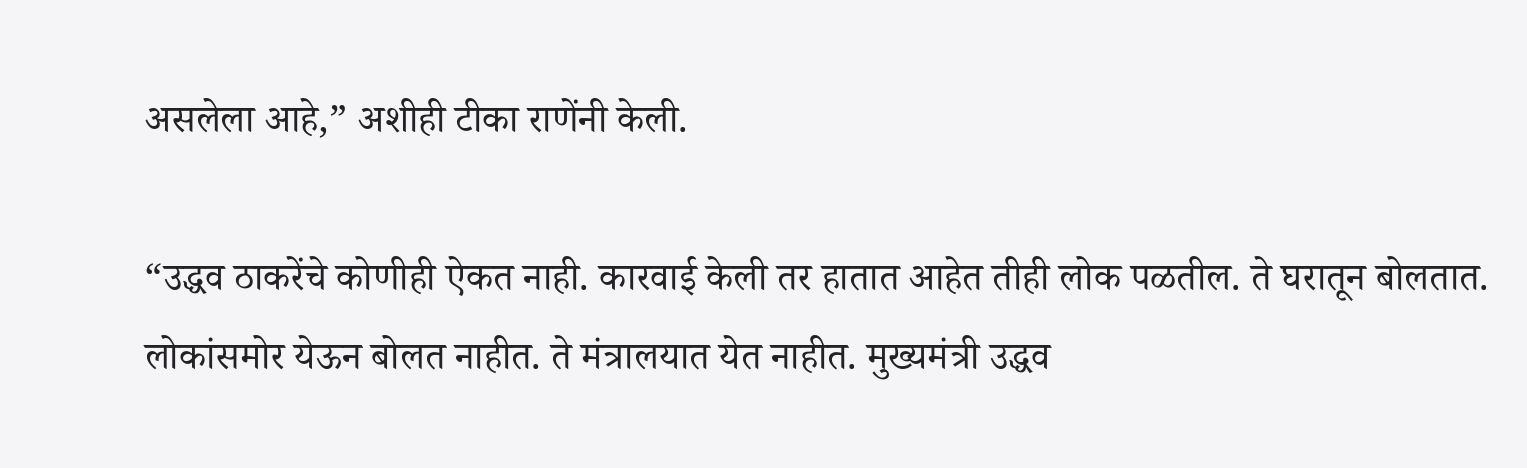असलेला आहे,” अशीही टीका राणेंनी केली.

“उद्धव ठाकरेंचे कोणीही ऐकत नाही. कारवाई केली तर हातात आहेत तीही लोक पळतील. ते घरातून बोलतात. लोकांसमोर येऊन बोलत नाहीत. ते मंत्रालयात येत नाहीत. मुख्यमंत्री उद्धव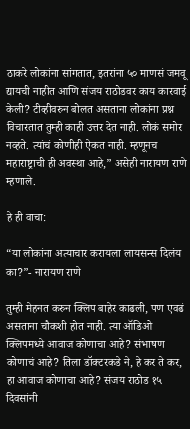ठाकरे लोकांना सांगतात, इतरांना ५० माणसं जमवू द्यायची नाहीत आणि संजय राठोडवर काय कारवाई केली? टीव्हीवरुन बोलत असताना लोकांना प्रश्न विचारतात तुम्ही काही उत्तर देत नाही. लोकं समोर नव्हते. त्यांचं कोणीही ऐकत नाही. म्हणूनच महाराष्ट्राची ही अवस्था आहे,” असेही नारायण राणे म्हणाले.

हे ही वाचा:

“या लोकांना अत्याचार करायला लायसन्स दिलंय का?”- नारायण राणे

तुम्ही मेहनत करुन क्लिप बाहेर काढली, पण एवढं असताना चौकशी होत नाही. त्या ऑडिओ क्लिपमध्ये आवाज कोणाचा आहे? संभाषण कोणाचं आहे? तिला डॉक्टरकडे ने, हे कर ते कर, हा आवाज कोणाचा आहे? संजय राठोड १५ दिवसांनी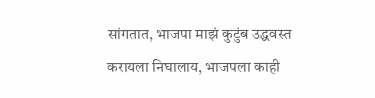सांगतात, भाजपा माझं कुटुंब उद्धवस्त करायला निघालाय, भाजपला काही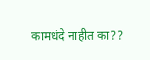कामधंदे नाहीत का??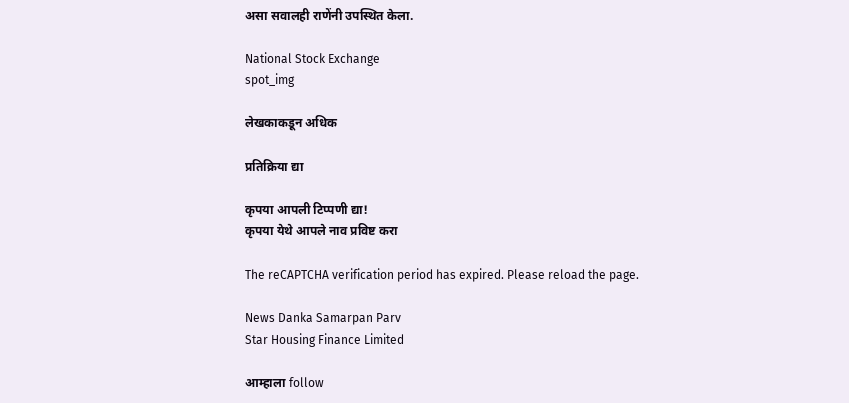असा सवालही राणेंनी उपस्थित केला.

National Stock Exchange
spot_img

लेखकाकडून अधिक

प्रतिक्रिया द्या

कृपया आपली टिप्पणी द्या!
कृपया येथे आपले नाव प्रविष्ट करा

The reCAPTCHA verification period has expired. Please reload the page.

News Danka Samarpan Parv
Star Housing Finance Limited

आम्हाला follow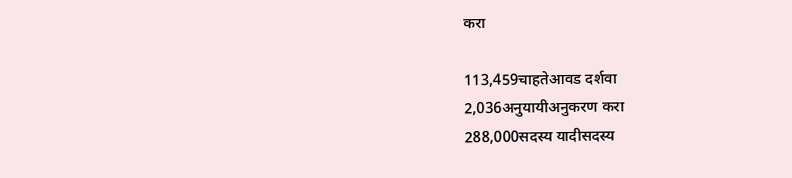करा

113,459चाहतेआवड दर्शवा
2,036अनुयायीअनुकरण करा
288,000सदस्य यादीसदस्य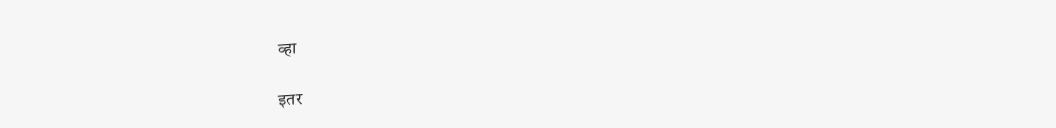व्हा

इतर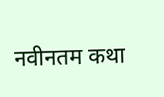नवीनतम कथा